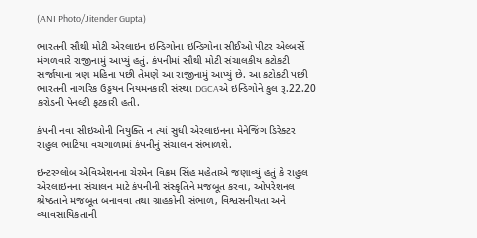(ANI Photo/Jitender Gupta)

ભારતની સૌથી મોટી એરલાઇન ઇન્ડિગોના ઇન્ડિગોના સીઈઓ પીટર એલ્બર્સે મંગળવારે રાજીનામું આપ્યું હતું. કંપનીમાં સૌથી મોટી સંચાલકીય કટોકટી સર્જાયાના ત્રણ મહિના પછી તેમણે આ રાજીનામું આપ્યું છે. આ કટોકટી પછી ભારતની નાગરિક ઉડ્ડયન નિયમનકારી સંસ્થા DGCAએ ઇન્ડિગોને કુલ રૂ.22.20 કરોડની પેનલ્ટી ફટકારી હતી.

કંપની નવા સીઇઓની નિયુક્તિ ન ત્યાં સુધી એરલાઇનના મેનેજિંગ ડિરેક્ટર રાહુલ ભાટિયા વચગાળામાં કંપનીનું સંચાલન સંભાળશે.

ઇન્ટરગ્લોબ એવિએશનના ચેરમેન વિક્રમ સિંહ મહેતાએ જણાવ્યું હતું કે રાહુલ એરલાઇનના સંચાલન માટે કંપનીની સંસ્કૃતિને મજબૂત કરવા, ઓપરેશનલ શ્રેષ્ઠતાને મજબૂત બનાવવા તથા ગ્રાહકોની સંભાળ, વિશ્વસનીયતા અને વ્યાવસાયિકતાની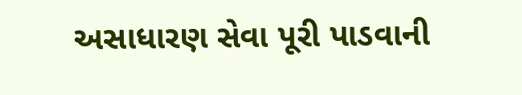અસાધારણ સેવા પૂરી પાડવાની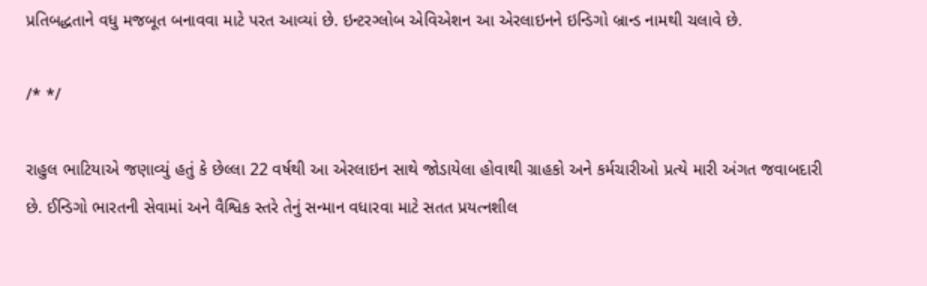પ્રતિબદ્ધતાને વધુ મજબૂત બનાવવા માટે પરત આવ્યાં છે. ઇન્ટરગ્લોબ એવિએશન આ એરલાઇનને ઇન્ડિગો બ્રાન્ડ નામથી ચલાવે છે.

/* */

રાહુલ ભાટિયાએ જણાવ્યું હતું કે છેલ્લા 22 વર્ષથી આ એરલાઇન સાથે જોડાયેલા હોવાથી ગ્રાહકો અને કર્મચારીઓ પ્રત્યે મારી અંગત જવાબદારી છે. ઈન્ડિગો ભારતની સેવામાં અને વૈશ્વિક સ્તરે તેનું સન્માન વધારવા માટે સતત પ્રયત્નશીલ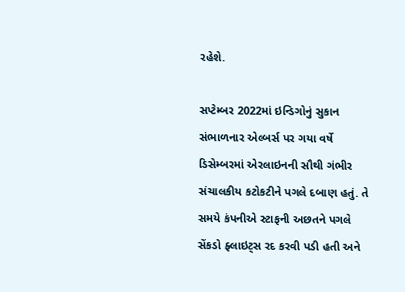રહેશે.

સપ્ટેમ્બર 2022માં ઇન્ડિગોનું સુકાન સંભાળનાર એલ્બર્સ પર ગયા વર્ષે ડિસેમ્બરમાં એરલાઇનની સૌથી ગંભીર સંચાલકીય કટોકટીને પગલે દબાણ હતું. તે સમયે કંપનીએ સ્ટાફની અછતને પગલે સેંકડો ફ્લાઇટ્સ રદ કરવી પડી હતી અને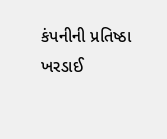કંપનીની પ્રતિષ્ઠા ખરડાઈ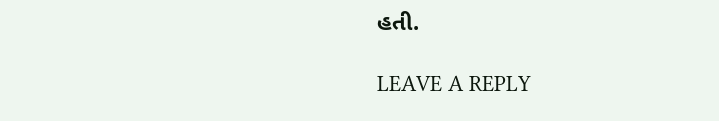હતી.

LEAVE A REPLY